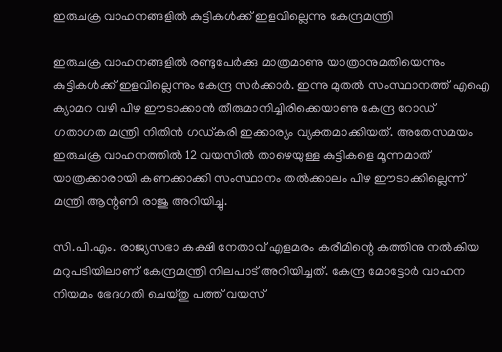ഇരുചക്ര വാഹനങ്ങളില്‍ കുട്ടികള്‍ക്ക് ഇളവില്ലെന്നു കേന്ദ്രമന്ത്രി

ഇരുചക്ര വാഹനങ്ങളില്‍ രണ്ടുപേര്‍ക്കു മാത്രമാണു യാത്രാനുമതിയെന്നും കുട്ടികള്‍ക്ക് ഇളവില്ലെന്നും കേന്ദ്ര സര്‍ക്കാര്‍. ഇന്നു മുതല്‍ സംസ്ഥാനത്ത് എഐ ക്യാമറ വഴി പിഴ ഈടാക്കാന്‍ തീരുമാനിച്ചിരിക്കെയാണു കേന്ദ്ര റോഡ് ഗതാഗത മന്ത്രി നിതിന്‍ ഗഡ്കരി ഇക്കാര്യം വ്യക്തമാക്കിയത്. അതേസമയം ഇരുചക്ര വാഹനത്തില്‍ 12 വയസില്‍ താഴെയുള്ള കുട്ടികളെ മൂന്നമാത് യാത്രക്കാരായി കണക്കാക്കി സംസ്ഥാനം തല്‍ക്കാലം പിഴ ഈടാക്കില്ലെന്ന് മന്ത്രി ആന്റണി രാജു അറിയിച്ചു.

സി.പി.എം. രാജ്യസഭാ കക്ഷി നേതാവ് എളമരം കരീമിന്റെ കത്തിനു നല്‍കിയ മറുപടിയിലാണ് കേന്ദ്രമന്ത്രി നിലപാട് അറിയിച്ചത്. കേന്ദ്ര മോട്ടോര്‍ വാഹന നിയമം ഭേദഗതി ചെയ്തു പത്ത് വയസ്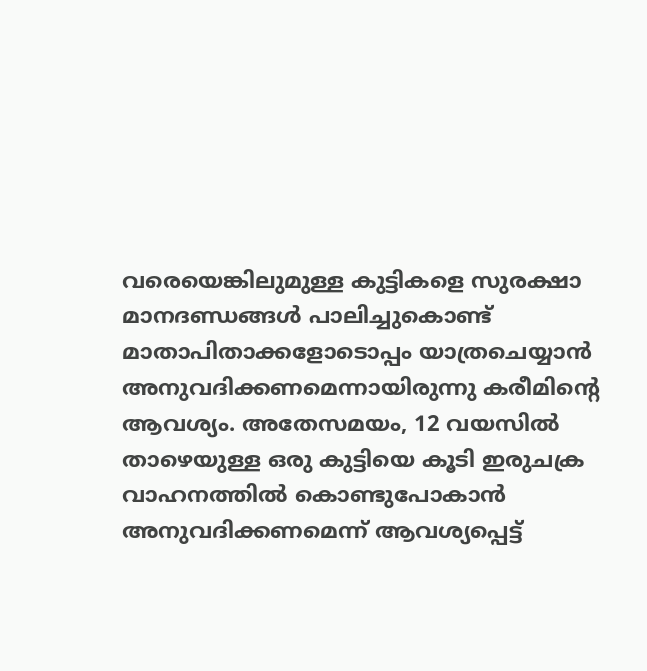വരെയെങ്കിലുമുള്ള കുട്ടികളെ സുരക്ഷാ മാനദണ്ഡങ്ങള്‍ പാലിച്ചുകൊണ്ട് മാതാപിതാക്കളോടൊപ്പം യാത്രചെയ്യാന്‍ അനുവദിക്കണമെന്നായിരുന്നു കരീമിന്റെ ആവശ്യം. അതേസമയം, 12 വയസില്‍ താഴെയുള്ള ഒരു കുട്ടിയെ കൂടി ഇരുചക്ര വാഹനത്തില്‍ കൊണ്ടുപോകാന്‍ അനുവദിക്കണമെന്ന് ആവശ്യപ്പെട്ട്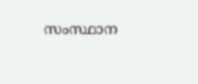സംസ്ഥാന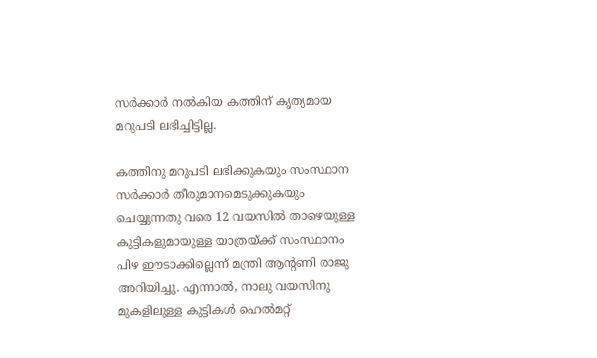സര്‍ക്കാര്‍ നല്‍കിയ കത്തിന് കൃത്യമായ മറുപടി ലഭിച്ചിട്ടില്ല.

കത്തിനു മറുപടി ലഭിക്കുകയും സംസ്ഥാന സര്‍ക്കാര്‍ തീരുമാനമെടുക്കുകയും ചെയ്യുന്നതു വരെ 12 വയസില്‍ താഴെയുള്ള കുട്ടികളുമായുള്ള യാത്രയ്ക്ക് സംസ്ഥാനം പിഴ ഈടാക്കില്ലെന്ന് മന്ത്രി ആന്റണി രാജു അറിയിച്ചു. എന്നാല്‍, നാലു വയസിനു മുകളിലുള്ള കുട്ടികള്‍ ഹെല്‍മറ്റ്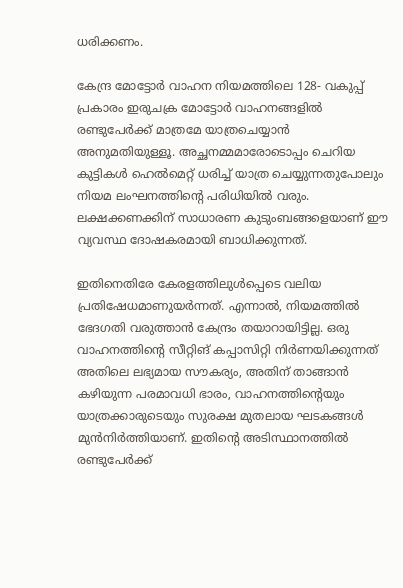ധരിക്കണം.

കേന്ദ്ര മോട്ടോര്‍ വാഹന നിയമത്തിലെ 128- വകുപ്പ് പ്രകാരം ഇരുചക്ര മോട്ടോര്‍ വാഹനങ്ങളില്‍ രണ്ടുപേര്‍ക്ക് മാത്രമേ യാത്രചെയ്യാന്‍ അനുമതിയുള്ളൂ. അച്ഛനമ്മമാരോടൊപ്പം ചെറിയ കുട്ടികള്‍ ഹെല്‍മെറ്റ് ധരിച്ച് യാത്ര ചെയ്യുന്നതുപോലും നിയമ ലംഘനത്തിന്റെ പരിധിയില്‍ വരും. ലക്ഷക്കണക്കിന് സാധാരണ കുടുംബങ്ങളെയാണ് ഈ വ്യവസ്ഥ ദോഷകരമായി ബാധിക്കുന്നത്.

ഇതിനെതിരേ കേരളത്തിലുള്‍പ്പെടെ വലിയ പ്രതിഷേധമാണുയര്‍ന്നത്. എന്നാല്‍, നിയമത്തില്‍ ഭേദഗതി വരുത്താന്‍ കേന്ദ്രം തയാറായിട്ടില്ല. ഒരു വാഹനത്തിന്റെ സീറ്റിങ് കപ്പാസിറ്റി നിര്‍ണയിക്കുന്നത് അതിലെ ലഭ്യമായ സൗകര്യം, അതിന് താങ്ങാന്‍ കഴിയുന്ന പരമാവധി ഭാരം, വാഹനത്തിന്റെയും യാത്രക്കാരുടെയും സുരക്ഷ മുതലായ ഘടകങ്ങള്‍ മുന്‍നിര്‍ത്തിയാണ്. ഇതിന്റെ അടിസ്ഥാനത്തില്‍ രണ്ടുപേര്‍ക്ക്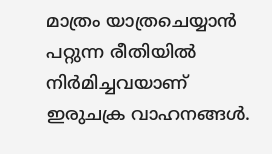മാത്രം യാത്രചെയ്യാന്‍ പറ്റുന്ന രീതിയില്‍ നിര്‍മിച്ചവയാണ് ഇരുചക്ര വാഹനങ്ങള്‍.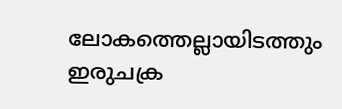ലോകത്തെല്ലായിടത്തും ഇരുചക്ര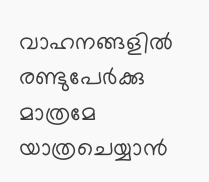വാഹനങ്ങളില്‍ രണ്ടുപേര്‍ക്കു മാത്രമേ യാത്രചെയ്യാന്‍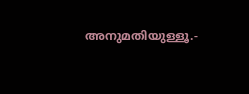അനുമതിയുള്ളൂ.-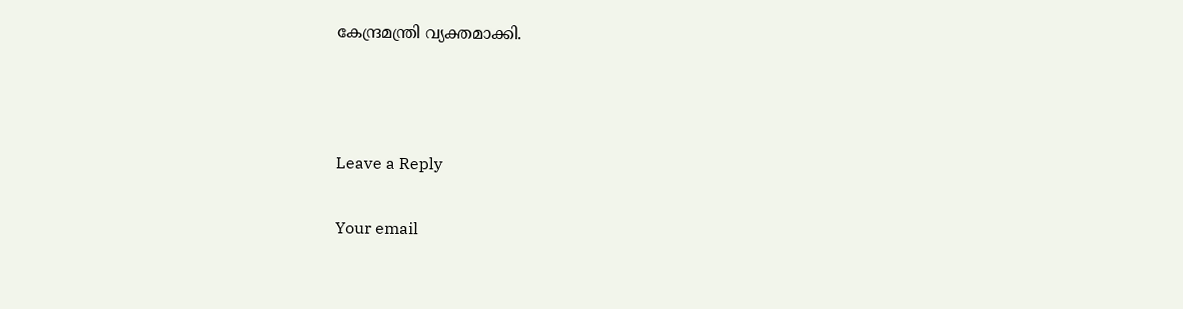കേന്ദ്രമന്ത്രി വ്യക്തമാക്കി.



Leave a Reply

Your email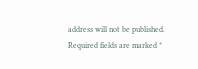address will not be published. Required fields are marked *